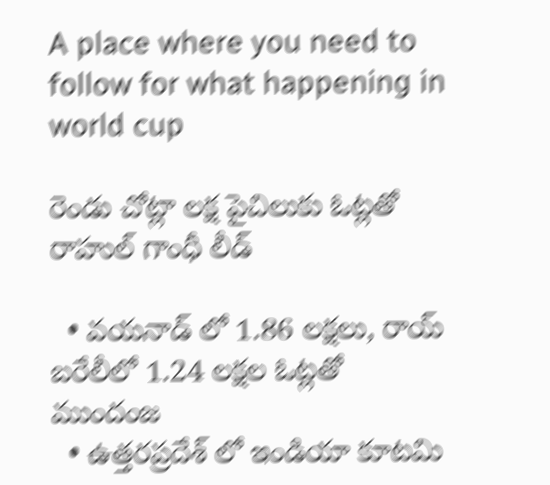A place where you need to follow for what happening in world cup

రెండు చోట్లా లక్ష పైచిలుకు ఓట్లతో రాహుల్ గాంధీ లీడ్

  • వయనాడ్ లో 1.86 లక్షలు, రాయ్ బరేలీలో 1.24 లక్షల ఓట్లతో ముందంజ
  • ఉత్తరప్రదేశ్ లో ఇండియా కూటమి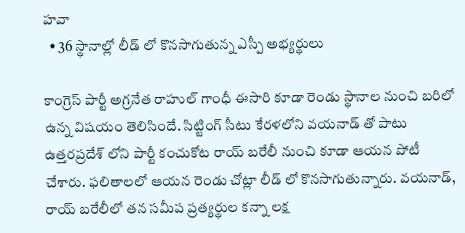హవా
  • 36 స్థానాల్లో లీడ్ లో కొనసాగుతున్న ఎస్పీ అభ్యర్థులు

కాంగ్రెస్ పార్టీ అగ్రనేత రాహుల్ గాంధీ ఈసారి కూడా రెండు స్థానాల నుంచి బరిలో ఉన్న విషయం తెలిసిందే. సిట్టింగ్ సీటు కేరళలోని వయనాడ్ తో పాటు ఉత్తరప్రదేశ్ లోని పార్టీ కంచుకోట రాయ్ బరేలీ నుంచి కూడా ఆయన పోటీ చేశారు. ఫలితాలలో ఆయన రెండు చోట్లా లీడ్ లో కొనసాగుతున్నారు. వయనాడ్, రాయ్ బరేలీలో తన సమీప ప్రత్యర్థుల కన్నా లక్ష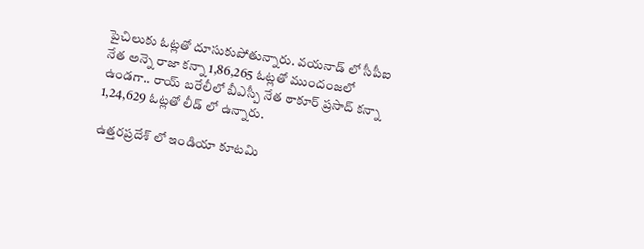పైచిలుకు ఓట్లతో దూసుకుపోతున్నారు. వయనాడ్ లో సీపీఐ నేత అన్నె రాజా కన్నా 1,86,265 ఓట్లతో ముందంజలో ఉండగా.. రాయ్ బరేలీలో బీఎస్పీ నేత ఠాకూర్ ప్రసాద్ కన్నా 1,24,629 ఓట్లతో లీడ్ లో ఉన్నారు.

ఉత్తరప్రదేశ్ లో ఇండియా కూటమి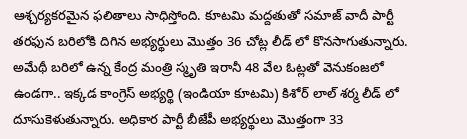ఆశ్చర్యకరమైన ఫలితాలు సాధిస్తోంది. కూటమి మద్దతుతో సమాజ్ వాదీ పార్టీ తరఫున బరిలోకి దిగిన అభ్యర్థులు మొత్తం 36 చోట్ల లీడ్ లో కొనసాగుతున్నారు. అమేథీ బరిలో ఉన్న కేంద్ర మంత్రి స్మృతి ఇరానీ 48 వేల ఓట్లతో వెనుకంజలో ఉండగా.. ఇక్కడ కాంగ్రెస్ అభ్యర్థి (ఇండియా కూటమి) కిశోర్ లాల్ శర్మ లీడ్ లో దూసుకెళుతున్నారు. అధికార పార్టీ బీజేపీ అభ్యర్థులు మొత్తంగా 33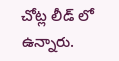చోట్ల లీడ్ లో ఉన్నారు.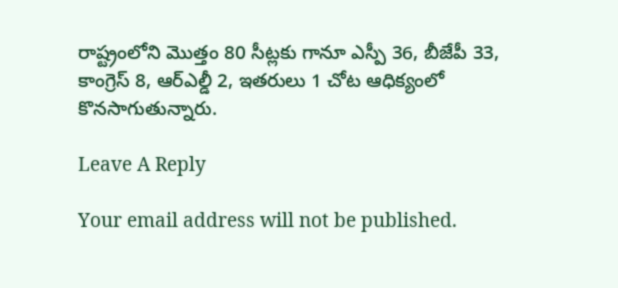రాష్ట్రంలోని మొత్తం 80 సీట్లకు గానూ ఎస్పీ 36, బీజేపీ 33, కాంగ్రెస్ 8, ఆర్ఎల్డీ 2, ఇతరులు 1 చోట ఆధిక్యంలో కొనసాగుతున్నారు.

Leave A Reply

Your email address will not be published.